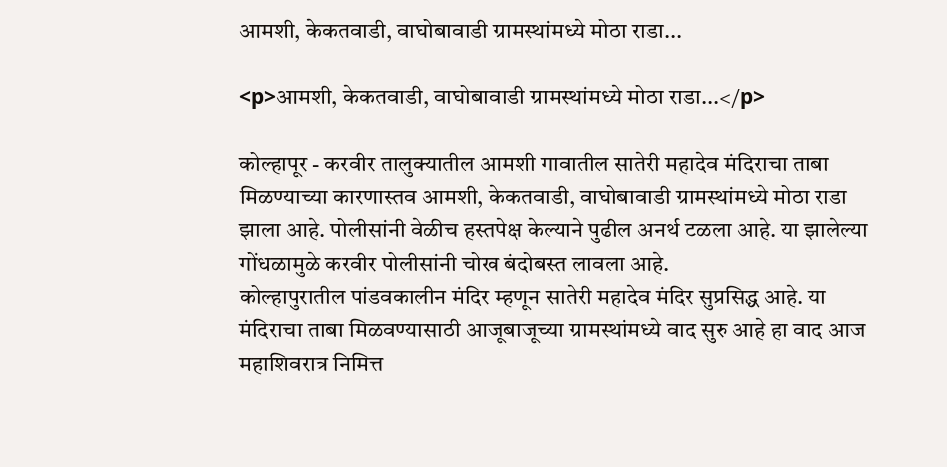आमशी, केकतवाडी, वाघोबावाडी ग्रामस्थांमध्ये मोठा राडा...

<p>आमशी, केकतवाडी, वाघोबावाडी ग्रामस्थांमध्ये मोठा राडा...</p>

कोल्हापूर - करवीर तालुक्यातील आमशी गावातील सातेरी महादेव मंदिराचा ताबा मिळण्याच्या कारणास्तव आमशी, केकतवाडी, वाघोबावाडी ग्रामस्थांमध्ये मोठा राडा झाला आहे. पोलीसांनी वेळीच हस्तपेक्ष केल्याने पुढील अनर्थ टळला आहे. या झालेल्या गोंधळामुळे करवीर पोलीसांनी चोख बंदोबस्त लावला आहे.
कोल्हापुरातील पांडवकालीन मंदिर म्हणून सातेरी महादेव मंदिर सुप्रसिद्ध आहे. या मंदिराचा ताबा मिळवण्यासाठी आजूबाजूच्या ग्रामस्थांमध्ये वाद सुरु आहे हा वाद आज महाशिवरात्र निमित्त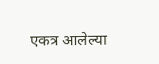एकत्र आलेल्या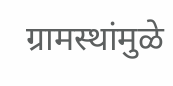ग्रामस्थांमुळे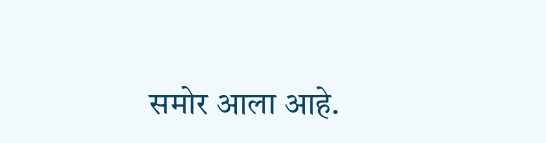समोर आला आहे.